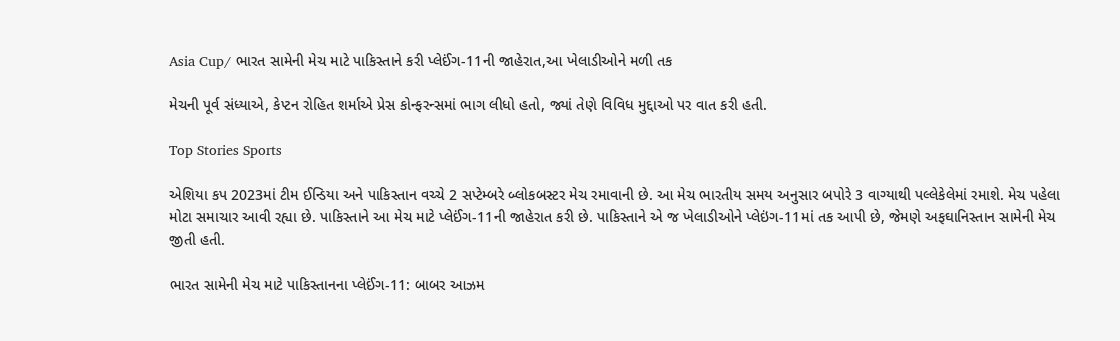Asia Cup/ ભારત સામેની મેચ માટે પાકિસ્તાને કરી પ્લેઈંગ-11ની જાહેરાત,આ ખેલાડીઓને મળી તક

મેચની પૂર્વ સંધ્યાએ, કેપ્ટન રોહિત શર્માએ પ્રેસ કોન્ફરન્સમાં ભાગ લીધો હતો, જ્યાં તેણે વિવિધ મુદ્દાઓ પર વાત કરી હતી.

Top Stories Sports

એશિયા કપ 2023માં ટીમ ઈન્ડિયા અને પાકિસ્તાન વચ્ચે 2 સપ્ટેમ્બરે બ્લોકબસ્ટર મેચ રમાવાની છે. આ મેચ ભારતીય સમય અનુસાર બપોરે 3 વાગ્યાથી પલ્લેકેલેમાં રમાશે. મેચ પહેલા મોટા સમાચાર આવી રહ્યા છે. પાકિસ્તાને આ મેચ માટે પ્લેઈંગ-11ની જાહેરાત કરી છે. પાકિસ્તાને એ જ ખેલાડીઓને પ્લેઇંગ-11માં તક આપી છે, જેમણે અફઘાનિસ્તાન સામેની મેચ જીતી હતી.

ભારત સામેની મેચ માટે પાકિસ્તાનના પ્લેઈંગ-11: બાબર આઝમ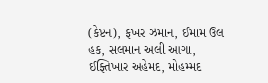(કેપ્ટન), ફખર ઝમાન, ઈમામ ઉલ હક, સલમાન અલી આગા, ઈફ્તિખાર અહેમદ, મોહમ્મદ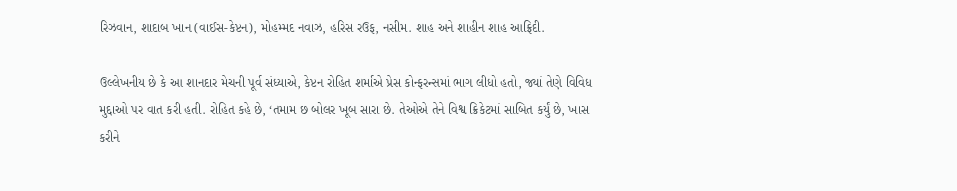રિઝવાન, શાદાબ ખાન (વાઈસ-કેપ્ટન), મોહમ્મદ નવાઝ, હરિસ રઉફ, નસીમ. શાહ અને શાહીન શાહ આફ્રિદી.

ઉલ્લેખનીય છે કે આ શાનદાર મેચની પૂર્વ સંધ્યાએ, કેપ્ટન રોહિત શર્માએ પ્રેસ કોન્ફરન્સમાં ભાગ લીધો હતો, જ્યાં તેણે વિવિધ મુદ્દાઓ પર વાત કરી હતી. રોહિત કહે છે, ‘તમામ છ બોલર ખૂબ સારા છે. તેઓએ તેને વિશ્વ ક્રિકેટમાં સાબિત કર્યું છે, ખાસ કરીને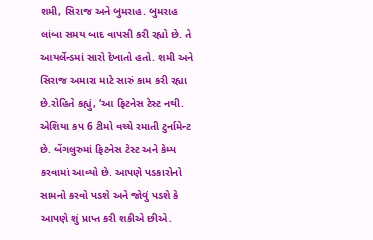શમી, સિરાજ અને બુમરાહ. બુમરાહ લાંબા સમય બાદ વાપસી કરી રહ્યો છે. તે આયર્લેન્ડમાં સારો દેખાતો હતો. શમી અને સિરાજ અમારા માટે સારું કામ કરી રહ્યા છે.રોહિતે કહ્યું, ‘આ ફિટનેસ ટેસ્ટ નથી. એશિયા કપ 6 ટીમો વચ્ચે રમાતી ટુર્નામેન્ટ છે. બેંગલુરુમાં ફિટનેસ ટેસ્ટ અને કેમ્પ કરવામાં આવ્યો છે. આપણે પડકારોનો સામનો કરવો પડશે અને જોવું પડશે કે આપણે શું પ્રાપ્ત કરી શકીએ છીએ.